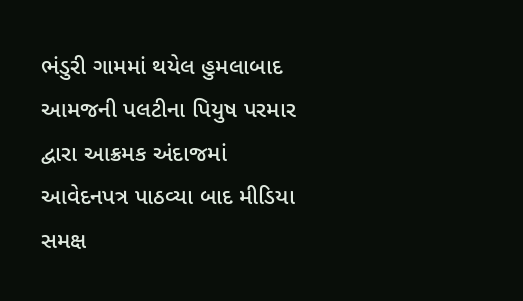ભંડુરી ગામમાં થયેલ હુમલાબાદ આમજની પલટીના પિયુષ પરમાર દ્વારા આક્રમક અંદાજમાં આવેદનપત્ર પાઠવ્યા બાદ મીડિયા સમક્ષ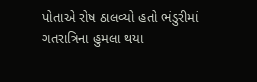પોતાએ રોષ ઠાલવ્યો હતો ભંડુરીમાં ગતરાત્રિના હુમલા થયા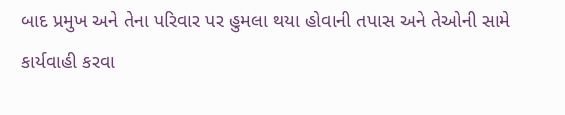બાદ પ્રમુખ અને તેના પરિવાર પર હુમલા થયા હોવાની તપાસ અને તેઓની સામે કાર્યવાહી કરવા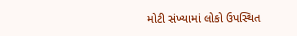મોટી સંખ્યામાં લોકો ઉપસ્થિત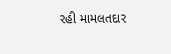રહી મામલતદાર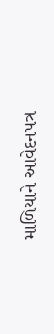માળિયાને આવેદનપત્ર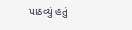પાઠવ્યું હતું